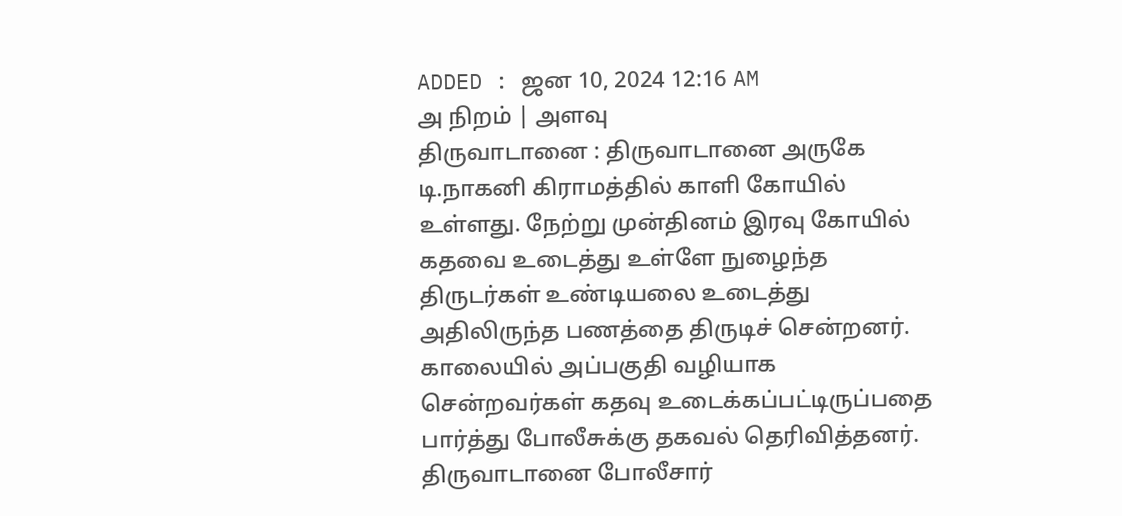ADDED : ஜன 10, 2024 12:16 AM
அ நிறம் | அளவு
திருவாடானை : திருவாடானை அருகே டி.நாகனி கிராமத்தில் காளி கோயில் உள்ளது. நேற்று முன்தினம் இரவு கோயில் கதவை உடைத்து உள்ளே நுழைந்த திருடர்கள் உண்டியலை உடைத்து அதிலிருந்த பணத்தை திருடிச் சென்றனர்.
காலையில் அப்பகுதி வழியாக சென்றவர்கள் கதவு உடைக்கப்பட்டிருப்பதை பார்த்து போலீசுக்கு தகவல் தெரிவித்தனர். திருவாடானை போலீசார்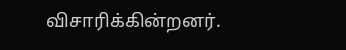விசாரிக்கின்றனர்.